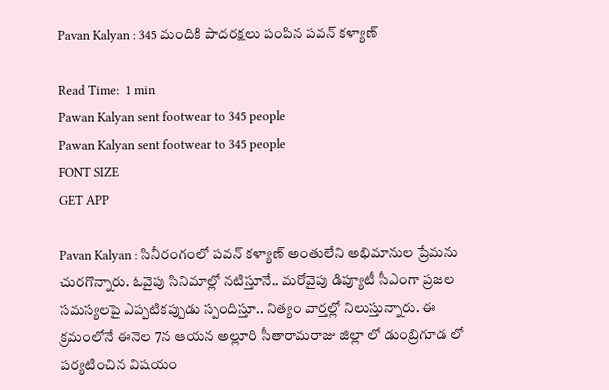Pavan Kalyan : 345 మందికి పాదరక్షలు పంపిన పవన్ కళ్యాణ్

Read Time:  1 min
Pawan Kalyan sent footwear to 345 people
Pawan Kalyan sent footwear to 345 people
FONT SIZE
GET APP

Pavan Kalyan : సినీరంగంలో పవన్ కళ్యాణ్‌ అంతులేని అభిమానుల ప్రేమను చురగొన్నారు. ఓవైపు సినిమాల్లో నటిస్తూనే.. మరోవైపు డిప్యూటీ సీఎంగా ప్రజల సమస్యలపై ఎప్పటికప్పుడు స్పందిస్తూ.. నిత్యం వార్తల్లో నిలుస్తున్నారు. ఈ క్రమంలోనే ఈనెల 7న ఆయన అల్లూరి సీతారామరాజు జిల్లా లో డుంబ్రిగూడ లో పర్యటించిన విషయం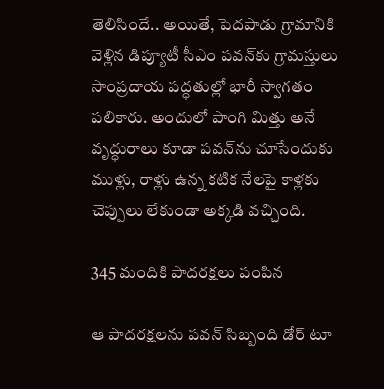తెలిసిందే.. అయితే, పెదపాడు గ్రామానికి వెళ్లిన డిప్యూటీ సీఎం పవన్‌కు గ్రామస్తులు సాంప్రదాయ పద్ధతుల్లో భారీ స్వాగతం పలికారు. అందులో పాంగి మిత్తు అనే వృద్ధురాలు కూడా పవన్‌‌ను చూసేందుకు ముళ్లు, రాళ్లు ఉన్న కటిక నేలపై కాళ్లకు చెప్పులు లేకుండా అక్కడి వచ్చింది.

345 మందికి పాదరక్షలు పంపిన

ఆ పాదరక్షలను పవన్ సిబ్బంది డోర్ టూ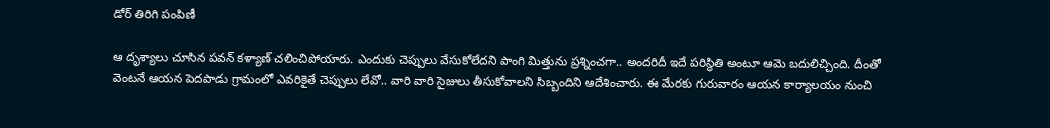డోర్ తిరిగి పంపిణీ

ఆ దృశ్యాలు చూసిన పవన్ కళ్యాణ్ చలించిపోయారు. ఎందుకు చెప్పులు వేసుకోలేదని పాంగి మిత్తును ప్రశ్నించగా.. అందరిదీ ఇదే పరిస్థితి అంటూ ఆమె బదులిచ్చింది. దీంతో వెంటనే ఆయన పెదపాడు గ్రామంలో ఎవరికైతే చెప్పులు లేవో.. వారి వారి సైజులు తీసుకోవాలని సిబ్బందిని ఆదేశించారు. ఈ మేరకు గురువారం ఆయన కార్యాలయం నుంచి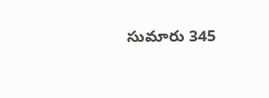సుమారు 345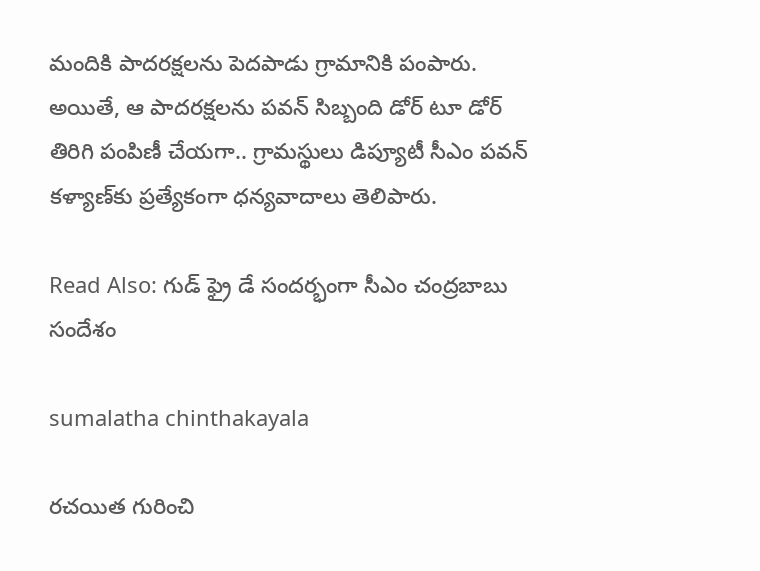మందికి పాదరక్షలను పెదపాడు గ్రామానికి పంపారు. అయితే, ఆ పాదరక్షలను పవన్ సిబ్బంది డోర్ టూ డోర్ తిరిగి పంపిణీ చేయగా.. గ్రామస్థులు డిప్యూటీ సీఎం పవన్ కళ్యాణ్‌కు ప్రత్యేకంగా ధన్యవాదాలు తెలిపారు.

Read Also: గుడ్ ఫ్రై డే సందర్భంగా సీఎం చంద్రబాబు సందేశం

sumalatha chinthakayala

రచయిత గురించి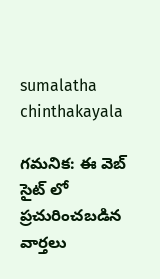sumalatha chinthakayala

గమనిక: ఈ వెబ్ సైట్ లో ప్రచురించబడిన వార్తలు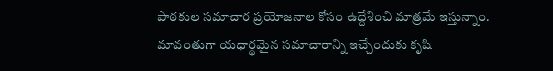పాఠకుల సమాచార ప్రయోజనాల కోసం ఉద్దేశించి మాత్రమే ఇస్తున్నాం. మావంతుగా యధార్థమైన సమాచారాన్ని ఇచ్చేందుకు కృషి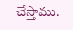చేస్తాము.